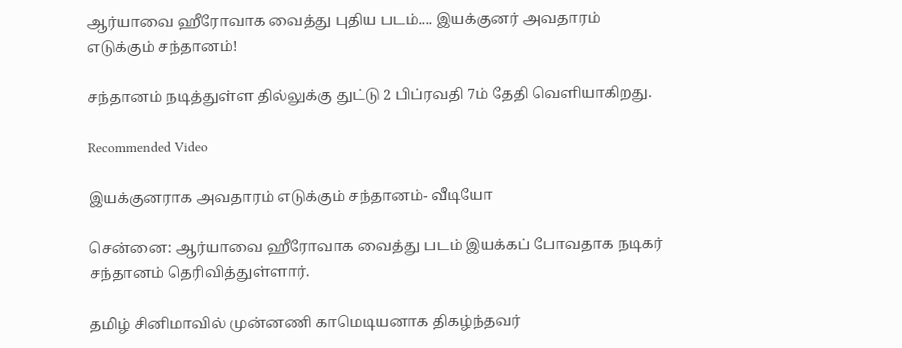ஆர்யாவை ஹீரோவாக வைத்து புதிய படம்.... இயக்குனர் அவதாரம் எடுக்கும் சந்தானம்!

சந்தானம் நடித்துள்ள தில்லுக்கு துட்டு 2 பிப்ரவதி 7ம் தேதி வெளியாகிறது.

Recommended Video

இயக்குனராக அவதாரம் எடுக்கும் சந்தானம்- வீடியோ

சென்னை: ஆர்யாவை ஹீரோவாக வைத்து படம் இயக்கப் போவதாக நடிகர் சந்தானம் தெரிவித்துள்ளார்.

தமிழ் சினிமாவில் முன்னணி காமெடியனாக திகழ்ந்தவர்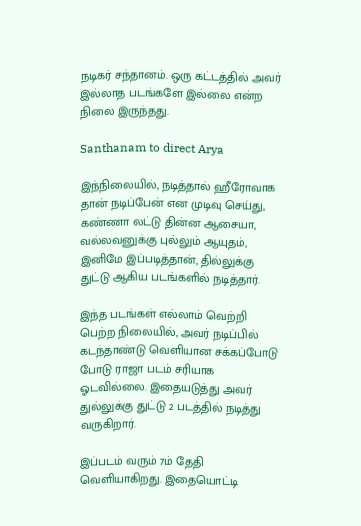நடிகர் சந்தானம். ஒரு கட்டத்தில் அவர் இல்லாத படங்களே இல்லை என்ற நிலை இருந்தது.

Santhanam to direct Arya

இந்நிலையில், நடித்தால் ஹீரோவாக தான் நடிப்பேன் என முடிவு செய்து, கண்ணா லட்டு தின்ன ஆசையா, வல்லவனுக்கு புல்லும் ஆயுதம், இனிமே இப்படித்தான், தில்லுக்கு துட்டு ஆகிய படங்களில் நடித்தார்.

இந்த படங்கள் எல்லாம் வெற்றி பெற்ற நிலையில், அவர் நடிப்பில் கடந்தாண்டு வெளியான சக்கப்போடு போடு ராஜா படம் சரியாக ஓடவில்லை. இதையடுத்து அவர் துல்லுக்கு துட்டு 2 படத்தில் நடித்து வருகிறார்.

இப்படம் வரும் 7ம் தேதி வெளியாகிறது. இதையொட்டி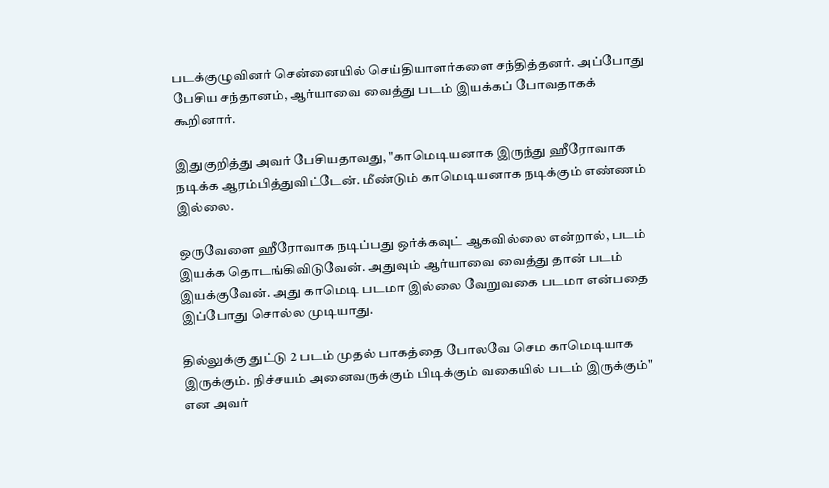படக்குழுவினர் சென்னையில் செய்தியாளர்களை சந்தித்தனர். அப்போது பேசிய சந்தானம், ஆர்யாவை வைத்து படம் இயக்கப் போவதாகக் கூறினார்.

இதுகுறித்து அவர் பேசியதாவது, "காமெடியனாக இருந்து ஹீரோவாக நடிக்க ஆரம்பித்துவிட்டேன். மீண்டும் காமெடியனாக நடிக்கும் எண்ணம் இல்லை.

ஒருவேளை ஹீரோவாக நடிப்பது ஒர்க்கவுட் ஆகவில்லை என்றால், படம் இயக்க தொடங்கிவிடுவேன். அதுவும் ஆர்யாவை வைத்து தான் படம் இயக்குவேன். அது காமெடி படமா இல்லை வேறுவகை படமா என்பதை இப்போது சொல்ல முடியாது.

தில்லுக்கு துட்டு 2 படம் முதல் பாகத்தை போலவே செம காமெடியாக இருக்கும். நிச்சயம் அனைவருக்கும் பிடிக்கும் வகையில் படம் இருக்கும்" என அவர்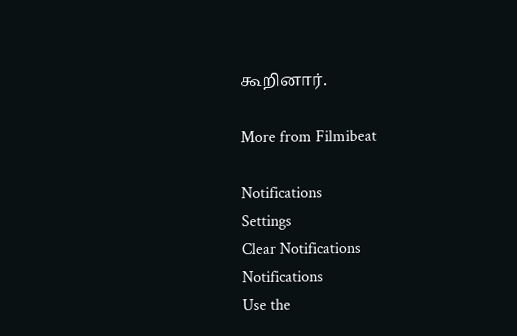கூறினார்.

More from Filmibeat

Notifications
Settings
Clear Notifications
Notifications
Use the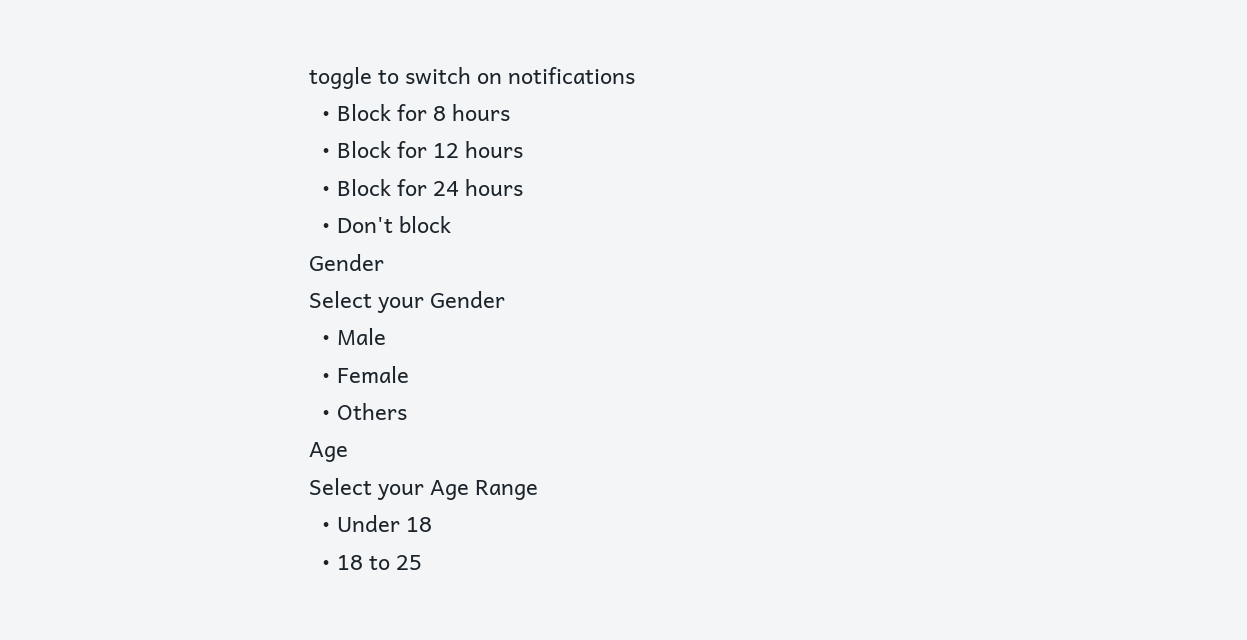toggle to switch on notifications
  • Block for 8 hours
  • Block for 12 hours
  • Block for 24 hours
  • Don't block
Gender
Select your Gender
  • Male
  • Female
  • Others
Age
Select your Age Range
  • Under 18
  • 18 to 25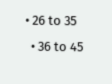• 26 to 35
  • 36 to 45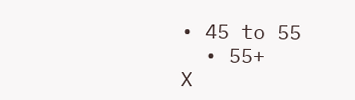• 45 to 55
  • 55+
X